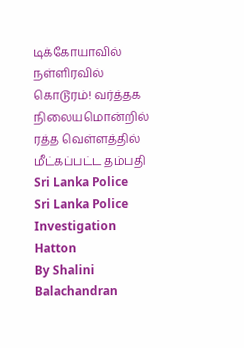டிக்கோயாவில் நள்ளிரவில் கொடூரம்! வர்த்தக நிலையமொன்றில் ரத்த வெள்ளத்தில் மீட்கப்பட்ட தம்பதி
Sri Lanka Police
Sri Lanka Police Investigation
Hatton
By Shalini Balachandran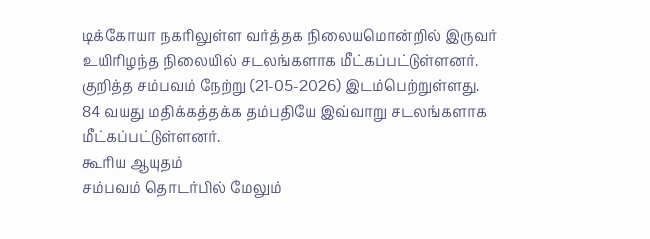டிக்கோயா நகரிலுள்ள வர்த்தக நிலையமொன்றில் இருவர் உயிரிழந்த நிலையில் சடலங்களாக மீட்கப்பட்டுள்ளனர்.
குறித்த சம்பவம் நேற்று (21-05-2026) இடம்பெற்றுள்ளது.
84 வயது மதிக்கத்தக்க தம்பதியே இவ்வாறு சடலங்களாக மீட்கப்பட்டுள்ளனர்.
கூரிய ஆயுதம்
சம்பவம் தொடர்பில் மேலும்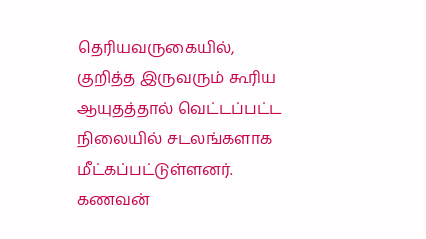தெரியவருகையில், குறித்த இருவரும் கூரிய ஆயுதத்தால் வெட்டப்பட்ட நிலையில் சடலங்களாக மீட்கப்பட்டுள்ளனர்.
கணவன்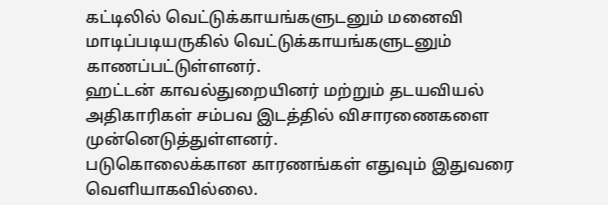கட்டிலில் வெட்டுக்காயங்களுடனும் மனைவி மாடிப்படியருகில் வெட்டுக்காயங்களுடனும் காணப்பட்டுள்ளனர்.
ஹட்டன் காவல்துறையினர் மற்றும் தடயவியல் அதிகாரிகள் சம்பவ இடத்தில் விசாரணைகளை முன்னெடுத்துள்ளனர்.
படுகொலைக்கான காரணங்கள் எதுவும் இதுவரை வெளியாகவில்லை.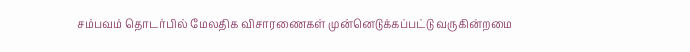சம்பவம் தொடர்பில் மேலதிக விசாரணைகள் முன்னெடுக்கப்பட்டு வருகின்றமை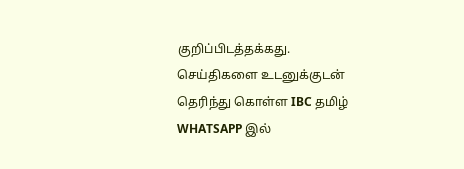குறிப்பிடத்தக்கது.
செய்திகளை உடனுக்குடன் தெரிந்து கொள்ள IBC தமிழ் WHATSAPP இல்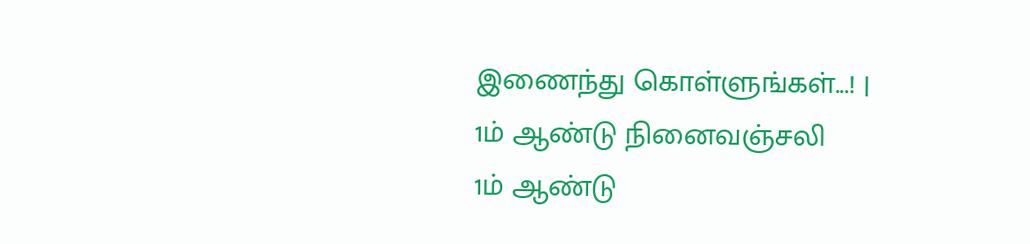இணைந்து கொள்ளுங்கள்...! |
1ம் ஆண்டு நினைவஞ்சலி
1ம் ஆண்டு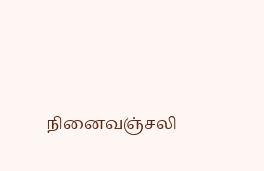நினைவஞ்சலி